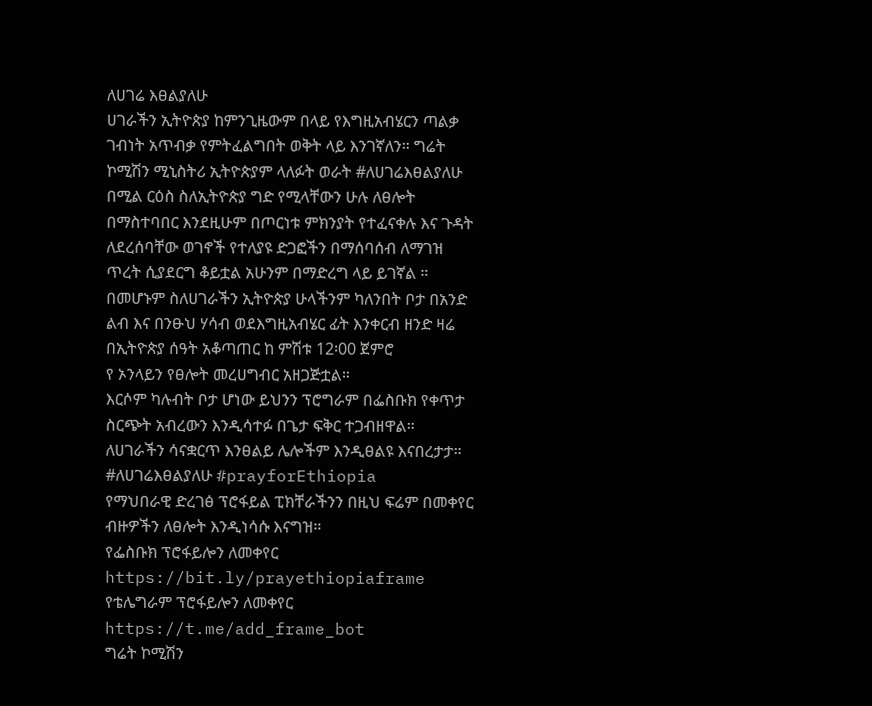ለሀገሬ እፀልያለሁ
ሀገራችን ኢትዮጵያ ከምንጊዜውም በላይ የእግዚአብሄርን ጣልቃ ገብነት አጥብቃ የምትፈልግበት ወቅት ላይ እንገኛለን። ግሬት ኮሚሽን ሚኒስትሪ ኢትዮጵያም ላለፉት ወራት #ለሀገሬእፀልያለሁ በሚል ርዕስ ስለኢትዮጵያ ግድ የሚላቸውን ሁሉ ለፀሎት በማስተባበር እንደዚሁም በጦርነቱ ምክንያት የተፈናቀሉ እና ጉዳት ለደረሰባቸው ወገኖች የተለያዩ ድጋፎችን በማሰባሰብ ለማገዝ ጥረት ሲያደርግ ቆይቷል አሁንም በማድረግ ላይ ይገኛል ።
በመሆኑም ስለሀገራችን ኢትዮጵያ ሁላችንም ካለንበት ቦታ በአንድ ልብ እና በንፁህ ሃሳብ ወደእግዚአብሄር ፊት እንቀርብ ዘንድ ዛሬ በኢትዮጵያ ሰዓት አቆጣጠር ከ ምሽቱ 12፡00 ጀምሮ
የ ኦንላይን የፀሎት መረሀግብር አዘጋጅቷል።
እርሶም ካሉብት ቦታ ሆነው ይህንን ፕሮግራም በፌስቡክ የቀጥታ ስርጭት አብረውን እንዲሳተፉ በጌታ ፍቅር ተጋብዘዋል።
ለሀገራችን ሳናቋርጥ እንፀልይ ሌሎችም እንዲፀልዩ እናበረታታ።
#ለሀገሬእፀልያለሁ #prayforEthiopia
የማህበራዊ ድረገፅ ፕሮፋይል ፒክቸራችንን በዚህ ፍሬም በመቀየር ብዙዎችን ለፀሎት እንዲነሳሱ እናግዝ።
የፌስቡክ ፕሮፋይሎን ለመቀየር https://bit.ly/prayethiopiaframe
የቴሌግራም ፕሮፋይሎን ለመቀየር https://t.me/add_frame_bot
ግሬት ኮሚሽን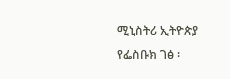ሚኒስትሪ ኢትዮጵያ
የፌስቡክ ገፅ ፡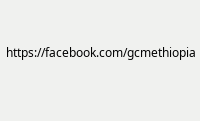https://facebook.com/gcmethiopia